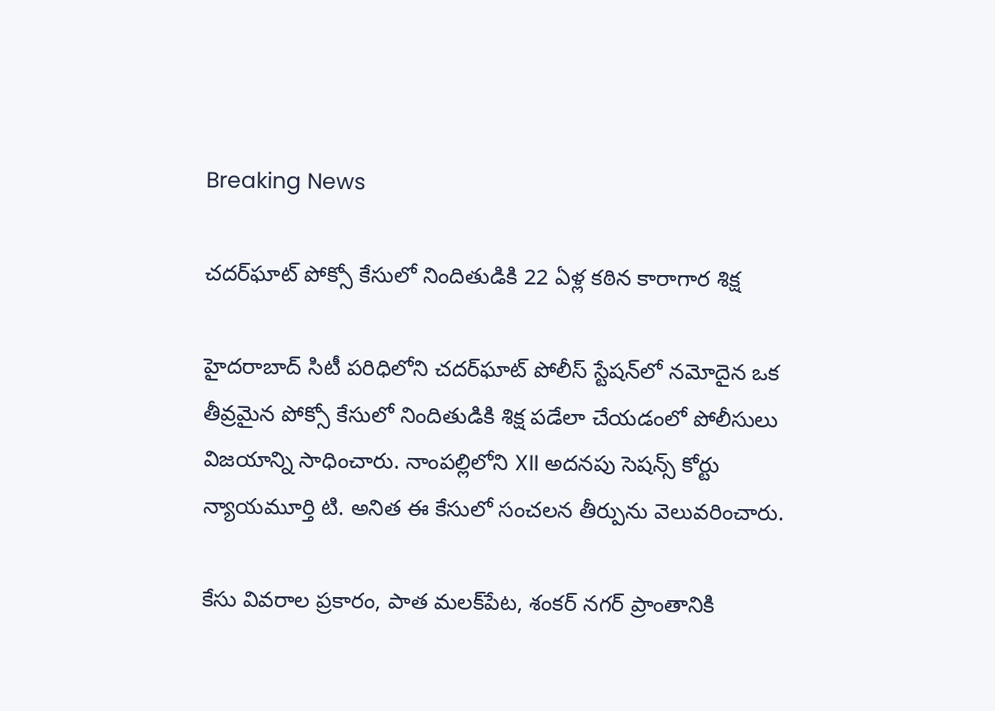Breaking News

చదర్‌ఘాట్ పోక్సో కేసులో నిందితుడికి 22 ఏళ్ల కఠిన కారాగార శిక్ష

హైదరాబాద్ సిటీ పరిధిలోని చదర్‌ఘాట్ పోలీస్ స్టేషన్‌లో నమోదైన ఒక తీవ్రమైన పోక్సో కేసులో నిందితుడికి శిక్ష పడేలా చేయడంలో పోలీసులు విజయాన్ని సాధించారు. నాంపల్లిలోని XII అదనపు సెషన్స్ కోర్టు న్యాయమూర్తి టి. అనిత ఈ కేసులో సంచలన తీర్పును వెలువరించారు.

కేసు వివరాల ప్రకారం, పాత మలక్‌పేట, శంకర్ నగర్ ప్రాంతానికి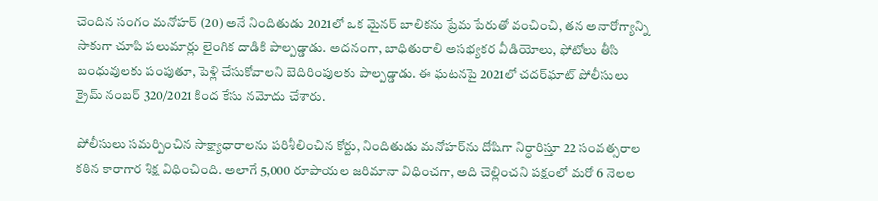చెందిన సంగం మనోహర్ (20) అనే నిందితుడు 2021లో ఒక మైనర్ బాలికను ప్రేమ పేరుతో వంచించి, తన అనారోగ్యాన్ని సాకుగా చూపి పలుమార్లు లైంగిక దాడికి పాల్పడ్డాడు. అదనంగా, బాధితురాలి అసభ్యకర వీడియోలు, ఫోటోలు తీసి బంధువులకు పంపుతూ, పెళ్లి చేసుకోవాలని బెదిరింపులకు పాల్పడ్డాడు. ఈ ఘటనపై 2021లో చదర్‌ఘాట్ పోలీసులు క్రైమ్ నంబర్ 320/2021 కింద కేసు నమోదు చేశారు.

పోలీసులు సమర్పించిన సాక్ష్యాధారాలను పరిశీలించిన కోర్టు, నిందితుడు మనోహర్‌ను దోషిగా నిర్ధారిస్తూ 22 సంవత్సరాల కఠిన కారాగార శిక్ష విధించింది. అలాగే 5,000 రూపాయల జరిమానా విధించగా, అది చెల్లించని పక్షంలో మరో 6 నెలల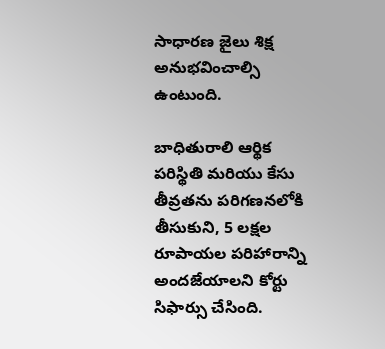సాధారణ జైలు శిక్ష అనుభవించాల్సి ఉంటుంది.

బాధితురాలి ఆర్థిక పరిస్థితి మరియు కేసు తీవ్రతను పరిగణనలోకి తీసుకుని, 5 లక్షల రూపాయల పరిహారాన్ని అందజేయాలని కోర్టు సిఫార్సు చేసింది.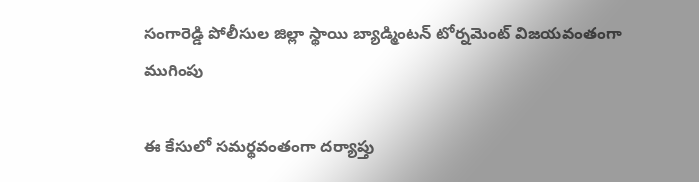సంగారెడ్డి పోలీసుల జిల్లా స్థాయి బ్యాడ్మింటన్ టోర్నమెంట్ విజయవంతంగా ముగింపు

ఈ కేసులో సమర్థవంతంగా దర్యాప్తు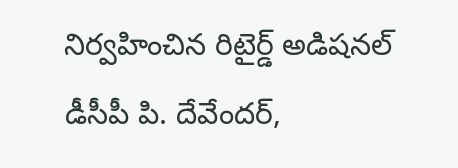నిర్వహించిన రిటైర్డ్ అడిషనల్ డీసీపీ పి. దేవేందర్,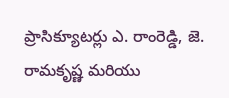ప్రాసిక్యూటర్లు ఎ. రాంరెడ్డి, జె. రామకృష్ణ మరియు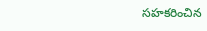సహకరించిన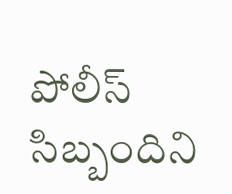పోలీస్ సిబ్బందిని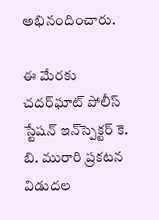అభినందించారు.

ఈ మేరకు చదర్‌ఘాట్ పోలీస్ స్టేషన్ ఇన్‌స్పెక్టర్ కె. బి. మురారి ప్రకటన విడుదల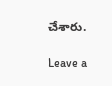చేశారు.

Leave a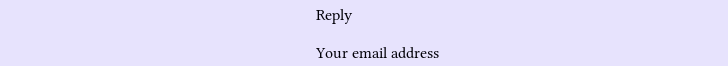Reply

Your email address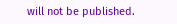will not be published.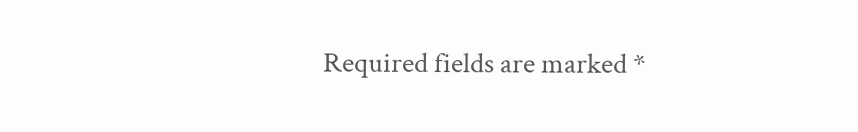Required fields are marked *